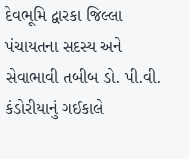દેવભૂમિ દ્વારકા જિલ્લા પંચાયતના સદસ્ય અને સેવાભાવી તબીબ ડો. પી.વી. કંડોરીયાનું ગઈકાલે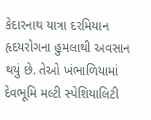કેદારનાથ યાત્રા દરમિયાન હૃદયરોગના હુમલાથી અવસાન થયું છે. તેઓ ખંભાળિયામાં દેવભૂમિ મલ્ટી સ્પેશિયાલિટી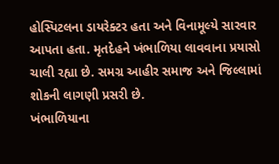હોસ્પિટલના ડાયરેક્ટર હતા અને વિનામૂલ્યે સારવાર આપતા હતા. મૃતદેહને ખંભાળિયા લાવવાના પ્રયાસો ચાલી રહ્યા છે. સમગ્ર આહીર સમાજ અને જિલ્લામાં શોકની લાગણી પ્રસરી છે.
ખંભાળિયાના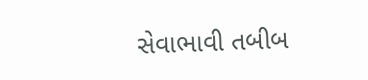સેવાભાવી તબીબ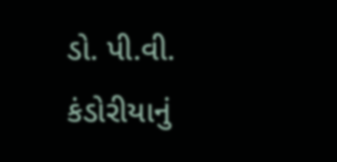ડો. પી.વી. કંડોરીયાનું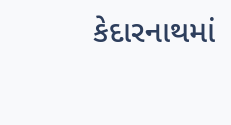કેદારનાથમાં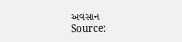અવસાન
Source: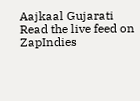Aajkaal Gujarati
Read the live feed on ZapIndies